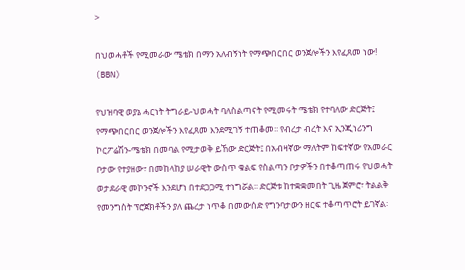>

በህወሓቶች የሚመራው ሜቴክ በማን አለብኝነት የማጭበርበር ወንጀሎችን እየፈጸመ ነው! (BBN)

የህዝባዊ ወያኔ ሓርነት ትግራይ-ህወሓት ባለስልጣናት የሚመሩት ሜቴክ የተባለው ድርጅት፤ የማጭበርበር ወንጀሎችን እየፈጸመ እንደሚገኝ ተጠቆመ፡፡ የብረታ ብረት እና ኢንጂነሪንግ ኮርፖሬሽን-ሜቴክ በመባል የሚታወቅ ይኸው ድርጅት፤ በአብዛኛው ማለትም ከፍተኛው የአመራር ቦታው የተያዘው፣ በመከላከያ ሠራዊት ውስጥ ቁልፍ የስልጣን ቦታዎችን በተቆጣጠሩ የህወሓት ወታደራዊ መኮንኖች እንደሆነ በተደጋጋሚ ተነግሯል፡፡ ድርጅቱ ከተቋቋመበት ጊዜ ጀምሮ፣ ትልልቅ የመንግስት ፕሮጀክቶችን ያለ ጨረታ ነጥቆ በመውሰድ የግንባታውን ዘርፍ ተቆጣጥሮት ይገኛል፡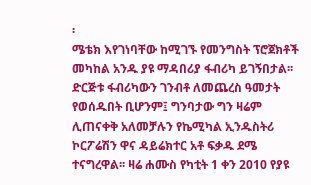፡
ሜቴክ እየገነባቸው ከሚገኙ የመንግስት ፕሮጀክቶች መካከል አንዱ ያዩ ማዳበሪያ ፋብሪካ ይገኝበታል፡፡ ድርጅቱ ፋብሪካውን ገንብቶ ለመጨረስ ዓመታት የወሰዱበት ቢሆንም፤ ግንባታው ግን ዛሬም ሊጠናቀቅ አለመቻሉን የኬሚካል ኢንዱስትሪ ኮርፖሬሽን ዋና ዳይሬክተር አቶ ፍቃዱ ደሜ ተናግረዋል፡፡ ዛሬ ሐሙስ የካቲት 1 ቀን 2010 የያዩ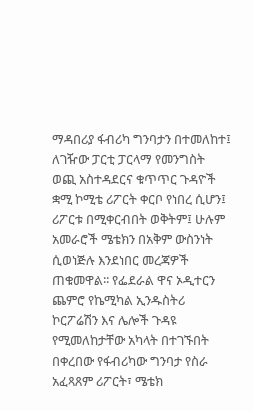ማዳበሪያ ፋብሪካ ግንባታን በተመለከተ፤ ለገዥው ፓርቲ ፓርላማ የመንግስት ወጪ አስተዳደርና ቁጥጥር ጉዳዮች ቋሚ ኮሚቴ ሪፖርት ቀርቦ የነበረ ሲሆን፤ ሪፖርቱ በሚቀርብበት ወቅትም፤ ሁሉም አመራሮች ሜቴክን በአቅም ውስንነት ሲወነጅሉ እንደነበር መረጃዎች ጠቁመዋል፡፡ የፌደራል ዋና ኦዲተርን ጨምሮ የኬሚካል ኢንዱስትሪ ኮርፖሬሽን እና ሌሎች ጉዳዩ የሚመለከታቸው አካላት በተገኙበት በቀረበው የፋብሪካው ግንባታ የስራ አፈጻጸም ሪፖርት፣ ሜቴክ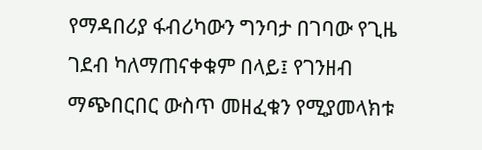የማዳበሪያ ፋብሪካውን ግንባታ በገባው የጊዜ ገደብ ካለማጠናቀቁም በላይ፤ የገንዘብ ማጭበርበር ውስጥ መዘፈቁን የሚያመላክቱ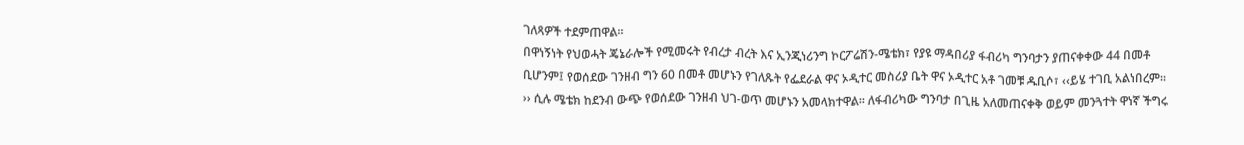ገለጻዎች ተደምጠዋል፡፡
በዋነኝነት የህወሓት ጄኔራሎች የሚመሩት የብረታ ብረት እና ኢንጂነሪንግ ኮርፖሬሽን-ሜቴክ፣ የያዩ ማዳበሪያ ፋብሪካ ግንባታን ያጠናቀቀው 44 በመቶ ቢሆንም፤ የወሰደው ገንዘብ ግን 60 በመቶ መሆኑን የገለጹት የፌደራል ዋና ኦዲተር መስሪያ ቤት ዋና ኦዲተር አቶ ገመቹ ዱቢሶ፣ ‹‹ይሄ ተገቢ አልነበረም፡፡›› ሲሉ ሜቴክ ከደንብ ውጭ የወሰደው ገንዘብ ህገ-ወጥ መሆኑን አመላክተዋል፡፡ ለፋብሪካው ግንባታ በጊዜ አለመጠናቀቅ ወይም መንጓተት ዋነኛ ችግሩ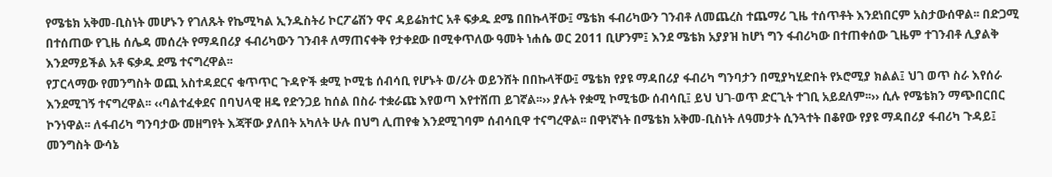የሜቴክ አቅመ-ቢስነት መሆኑን የገለጹት የኬሚካል ኢንዱስትሪ ኮርፖሬሽን ዋና ዳይሬክተር አቶ ፍቃዱ ደሜ በበኩላቸው፤ ሜቴክ ፋብሪካውን ገንብቶ ለመጨረስ ተጨማሪ ጊዜ ተሰጥቶት እንደነበርም አስታውሰዋል፡፡ በድጋሚ በተሰጠው የጊዜ ሰሌዳ መሰረት የማዳበሪያ ፋብሪካውን ገንብቶ ለማጠናቀቅ የታቀደው በሚቀጥለው ዓመት ነሐሴ ወር 2011 ቢሆንም፤ እንደ ሜቴክ አያያዝ ከሆነ ግን ፋብሪካው በተጠቀሰው ጊዜም ተገንብቶ ሊያልቅ እንደማይችል አቶ ፍቃዱ ደሜ ተናግረዋል፡፡
የፓርላማው የመንግስት ወጪ አስተዳደርና ቁጥጥር ጉዳዮች ቋሚ ኮሚቴ ሰብሳቢ የሆኑት ወ/ሪት ወይንሸት በበኩላቸው፤ ሜቴክ የያዩ ማዳበሪያ ፋብሪካ ግንባታን በሚያካሂድበት የኦሮሚያ ክልል፤ ህገ ወጥ ስራ እየሰራ እንደሚገኝ ተናግረዋል፡፡ ‹‹ባልተፈቀደና በባህላዊ ዘዴ የድንጋይ ከሰል በስራ ተቋራጩ እየወጣ እየተሸጠ ይገኛል፡፡›› ያሉት የቋሚ ኮሚቴው ሰብሳቢ፤ ይህ ህገ-ወጥ ድርጊት ተገቢ አይደለም፡፡›› ሲሉ የሜቴክን ማጭበርበር ኮንነዋል፡፡ ለፋብሪካ ግንባታው መዘግየት እጃቸው ያለበት አካለት ሁሉ በህግ ሊጠየቁ እንደሚገባም ሰብሳቢዋ ተናግረዋል፡፡ በዋነኛነት በሜቴክ አቅመ-ቢስነት ለዓመታት ሲንጓተት በቆየው የያዩ ማዳበሪያ ፋብሪካ ጉዳይ፤ መንግስት ውሳኔ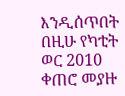እንዲሰጥበት በዚሁ የካቲት ወር 2010 ቀጠሮ መያዙ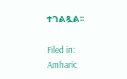ተገልጿል፡፡

Filed in: Amharic